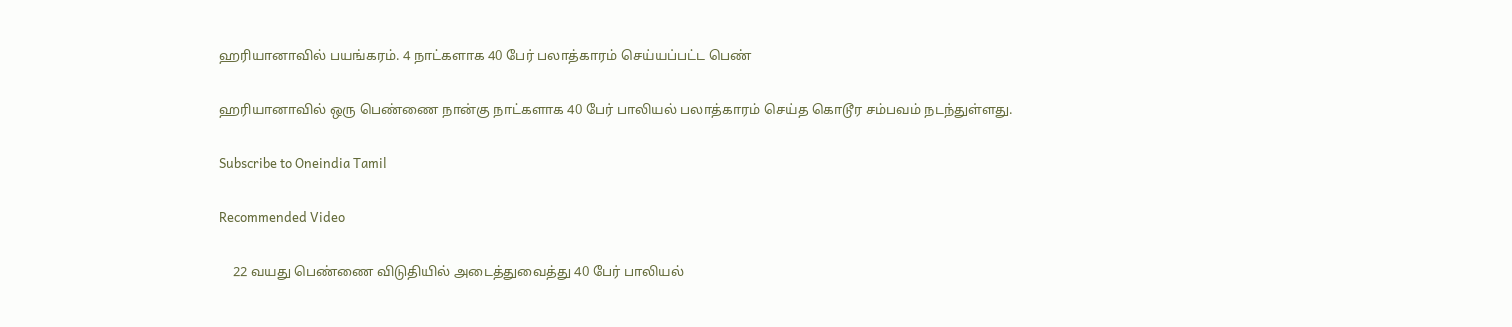ஹரியானாவில் பயங்கரம். 4 நாட்களாக 40 பேர் பலாத்காரம் செய்யப்பட்ட பெண்

ஹரியானாவில் ஒரு பெண்ணை நான்கு நாட்களாக 40 பேர் பாலியல் பலாத்காரம் செய்த கொடூர சம்பவம் நடந்துள்ளது.

Subscribe to Oneindia Tamil

Recommended Video

    22 வயது பெண்ணை விடுதியில் அடைத்துவைத்து 40 பேர் பாலியல்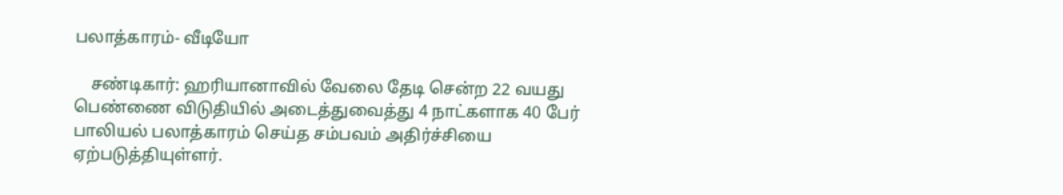பலாத்காரம்- வீடியோ

    சண்டிகார்: ஹரியானாவில் வேலை தேடி சென்ற 22 வயது பெண்ணை விடுதியில் அடைத்துவைத்து 4 நாட்களாக 40 பேர் பாலியல் பலாத்காரம் செய்த சம்பவம் அதிர்ச்சியை ஏற்படுத்தியுள்ளர்.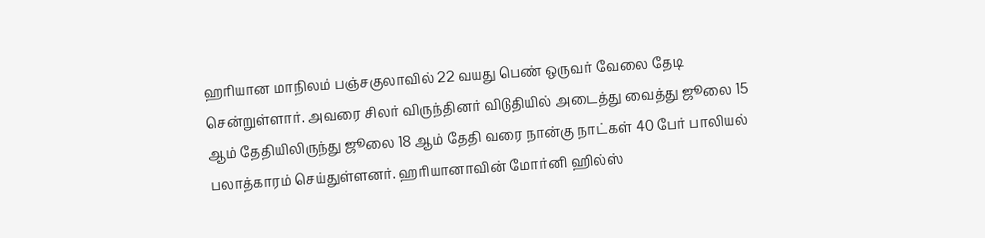ஹரியான மாநிலம் பஞ்சகுலாவில் 22 வயது பெண் ஒருவர் வேலை தேடி சென்றுள்ளார். அவரை சிலர் விருந்தினர் விடுதியில் அடைத்து வைத்து ஜூலை 15 ஆம் தேதியிலிருந்து ஜூலை 18 ஆம் தேதி வரை நான்கு நாட்கள் 40 பேர் பாலியல் பலாத்காரம் செய்துள்ளனர். ஹரியானாவின் மோர்னி ஹில்ஸ்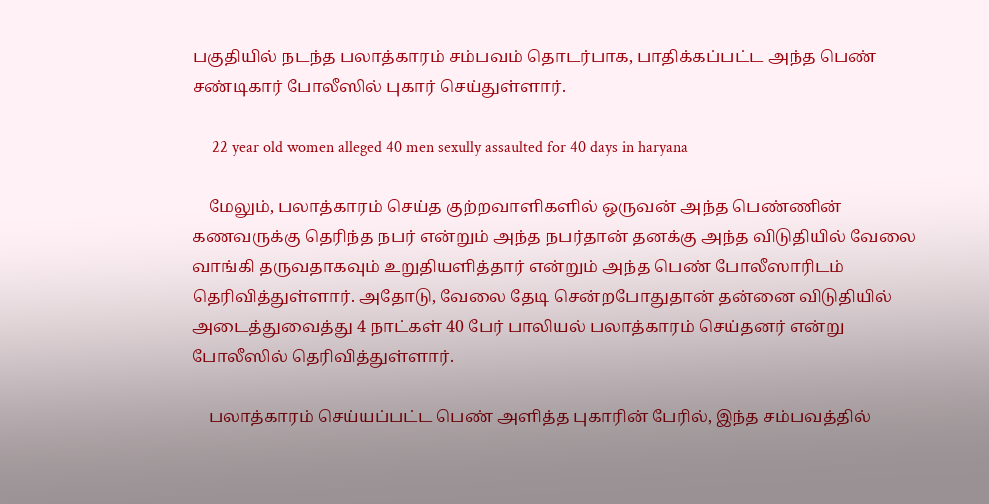பகுதியில் நடந்த பலாத்காரம் சம்பவம் தொடர்பாக, பாதிக்கப்பட்ட அந்த பெண் சண்டிகார் போலீஸில் புகார் செய்துள்ளார்.

     22 year old women alleged 40 men sexully assaulted for 40 days in haryana

    மேலும், பலாத்காரம் செய்த குற்றவாளிகளில் ஒருவன் அந்த பெண்ணின் கணவருக்கு தெரிந்த நபர் என்றும் அந்த நபர்தான் தனக்கு அந்த விடுதியில் வேலை வாங்கி தருவதாகவும் உறுதியளித்தார் என்றும் அந்த பெண் போலீஸாரிடம் தெரிவித்துள்ளார். அதோடு, வேலை தேடி சென்றபோதுதான் தன்னை விடுதியில் அடைத்துவைத்து 4 நாட்கள் 40 பேர் பாலியல் பலாத்காரம் செய்தனர் என்று போலீஸில் தெரிவித்துள்ளார்.

    பலாத்காரம் செய்யப்பட்ட பெண் அளித்த புகாரின் பேரில், இந்த சம்பவத்தில்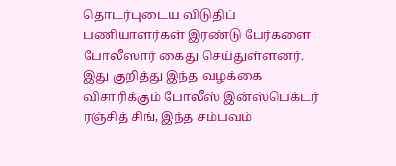தொடர்புடைய விடுதிப் பணியாளர்கள் இரண்டு பேர்களை போலீஸார் கைது செய்துள்ளனர். இது குறித்து இந்த வழக்கை விசாரிக்கும் போலீஸ் இன்ஸ்பெக்டர் ரஞ்சித் சிங், இந்த சம்பவம்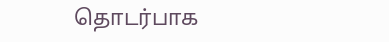தொடர்பாக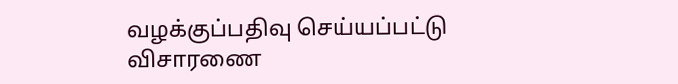வழக்குப்பதிவு செய்யப்பட்டு விசாரணை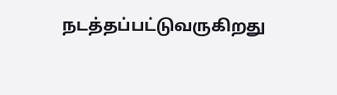நடத்தப்பட்டுவருகிறது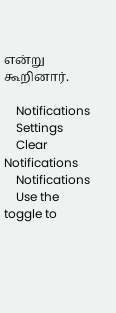என்று கூறினார்.

    Notifications
    Settings
    Clear Notifications
    Notifications
    Use the toggle to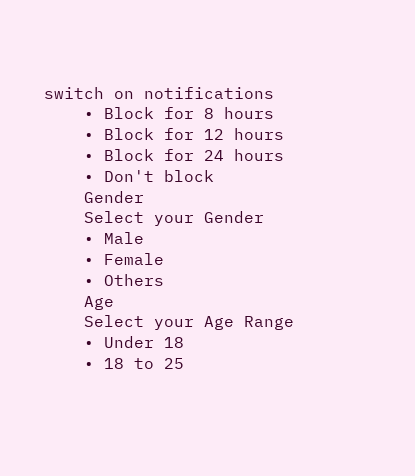switch on notifications
    • Block for 8 hours
    • Block for 12 hours
    • Block for 24 hours
    • Don't block
    Gender
    Select your Gender
    • Male
    • Female
    • Others
    Age
    Select your Age Range
    • Under 18
    • 18 to 25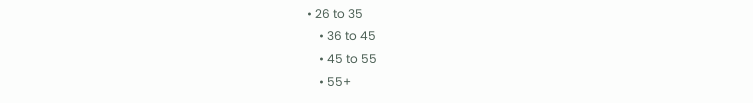• 26 to 35
    • 36 to 45
    • 45 to 55
    • 55+